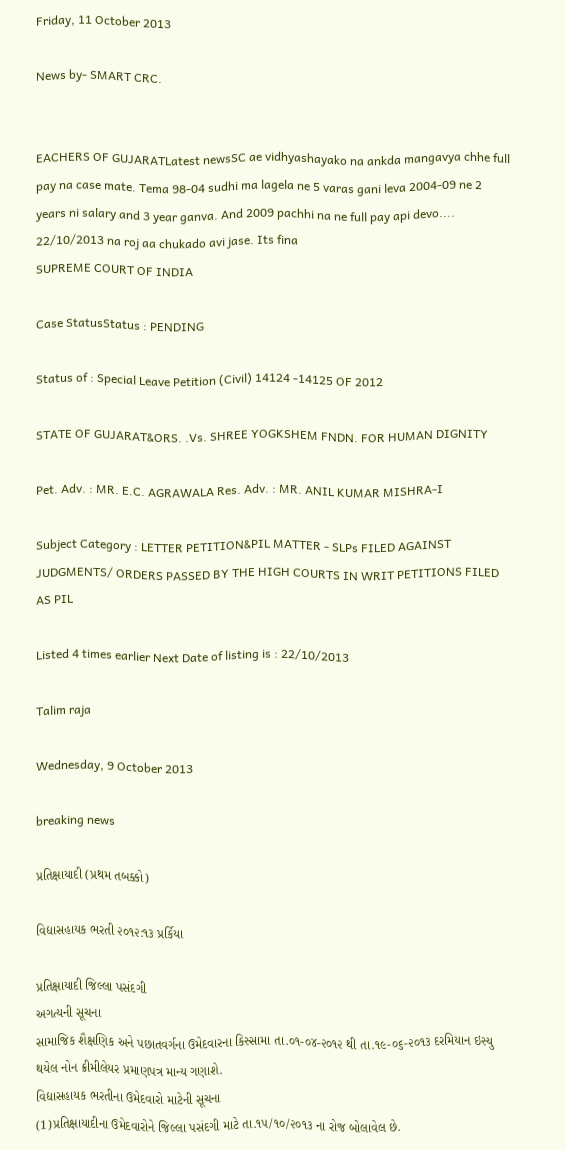Friday, 11 October 2013

News by- SMART CRC.


EACHERS OF GUJARATLatest newsSC ae vidhyashayako na ankda mangavya chhe full pay na case mate. Tema 98-04 sudhi ma lagela ne 5 varas gani leva 2004-09 ne 2 years ni salary and 3 year ganva. And 2009 pachhi na ne full pay api devo.... 22/10/2013 na roj aa chukado avi jase. Its fina
SUPREME COURT OF INDIA

Case StatusStatus : PENDING

Status of : Special Leave Petition (Civil) 14124 -14125 OF 2012

STATE OF GUJARAT&ORS. .Vs. SHREE YOGKSHEM FNDN. FOR HUMAN DIGNITY

Pet. Adv. : MR. E.C. AGRAWALA Res. Adv. : MR. ANIL KUMAR MISHRA-I

Subject Category : LETTER PETITION&PIL MATTER - SLPs FILED AGAINST JUDGMENTS/ ORDERS PASSED BY THE HIGH COURTS IN WRIT PETITIONS FILED AS PIL

Listed 4 times earlier Next Date of listing is : 22/10/2013

Talim raja

Wednesday, 9 October 2013

breaking news

પ્રતિક્ષાયાદી (પ્રથમ તબક્કો)

વિદ્યાસહાયક ભરતી ૨૦૧૨:૧૩ પ્રર્કિયા

પ્રતિક્ષાયાદી જિલ્લા પસંદગી
અગત્યની સૂચના
સામાજિક શૈક્ષણિક અને પછાતવર્ગના ઉમેદવારના કિસ્સામા તા.૦૧-૦૪-૨૦૧૨ થી તા.૧૯-૦૬-૨૦૧૩ દરમિયાન ઇસ્યુ થયેલ નોન ક્રીમીલેયર પ્રમાણપત્ર માન્ય ગણાશે.
વિદ્યાસહાયક ભરતીના ઉમેદવારો માટેની સૂચના
(1)પ્રતિક્ષાયાદીના ઉમેદવારોને જિલ્લા પસંદગી માટે તા.૧૫/૧૦/૨૦૧૩ ના રોજ બોલાવેલ છે.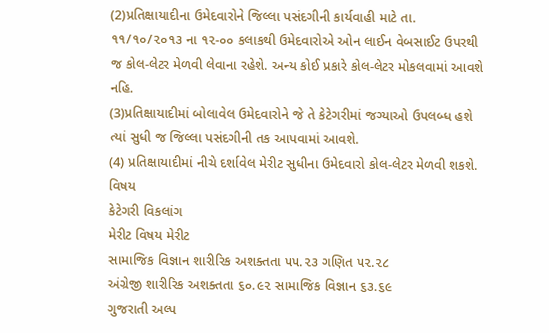(2)પ્રતિક્ષાયાદીના ઉમેદવારોને જિલ્લા પસંદગીની કાર્યવાહી માટે તા. ૧૧/૧૦/૨૦૧૩ ના ૧૨-૦૦ કલાકથી ઉમેદવારોએ ઓન લાઈન વેબસાઈટ ઉપરથી જ કોલ-લેટર મેળવી લેવાના રહેશે. અન્ય કોઈ પ્રકારે કોલ-લેટર મોકલવામાં આવશે નહિ.
(3)પ્રતિક્ષાયાદીમાં બોલાવેલ ઉમેદવારોને જે તે કેટેગરીમાં જગ્યાઓ ઉપલબ્ધ હશે ત્યાં સુધી જ જિલ્લા પસંદગીની તક આપવામાં આવશે.
(4) પ્રતિક્ષાયાદીમાં નીચે દર્શાવેલ મેરીટ સુધીના ઉમેદવારો કોલ-લેટર મેળવી શકશે.
વિષય
કેટેગરી વિકલાંગ
મેરીટ વિષય મેરીટ
સામાજિક વિજ્ઞાન શારીરિક અશક્તતા ૫૫.૨૩ ગણિત ૫૨.૨૮
અંગ્રેજી શારીરિક અશક્તતા ૬૦.૯૨ સામાજિક વિજ્ઞાન ૬૩.૬૯
ગુજરાતી અલ્પ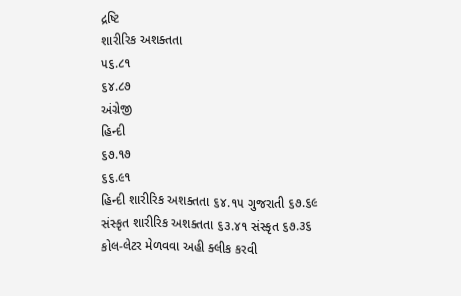દ્રષ્ટિ
શારીરિક અશક્તતા
૫૬.૮૧
૬૪.૮૭
અંગ્રેજી
હિન્દી
૬૭.૧૭
૬૬.૯૧
હિન્દી શારીરિક અશક્તતા ૬૪.૧૫ ગુજરાતી ૬૭.૬૯
સંસ્કૃત શારીરિક અશક્તતા ૬૩.૪૧ સંસ્કૃત ૬૭.૩૬
કોલ-લેટર મેળવવા અહી ક્લીક કરવી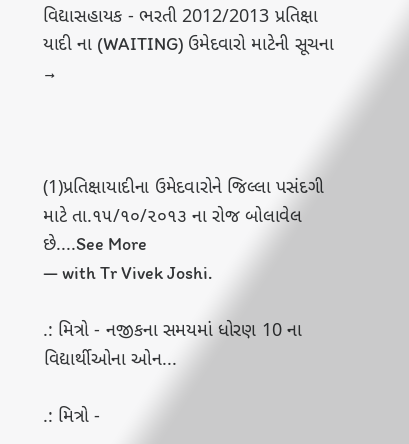વિદ્યાસહાયક - ભરતી 2012/2013 પ્રતિક્ષા યાદી ના (WAITING) ઉમેદવારો માટેની સૂચના →



(1)પ્રતિક્ષાયાદીના ઉમેદવારોને જિલ્લા પસંદગી માટે તા.૧૫/૧૦/૨૦૧૩ ના રોજ બોલાવેલ છે....See More
— with Tr Vivek Joshi.

.: મિત્રો - નજીકના સમયમાં ધોરણ 10 ના વિદ્યાર્થીઓના ઓન...

.: મિત્રો -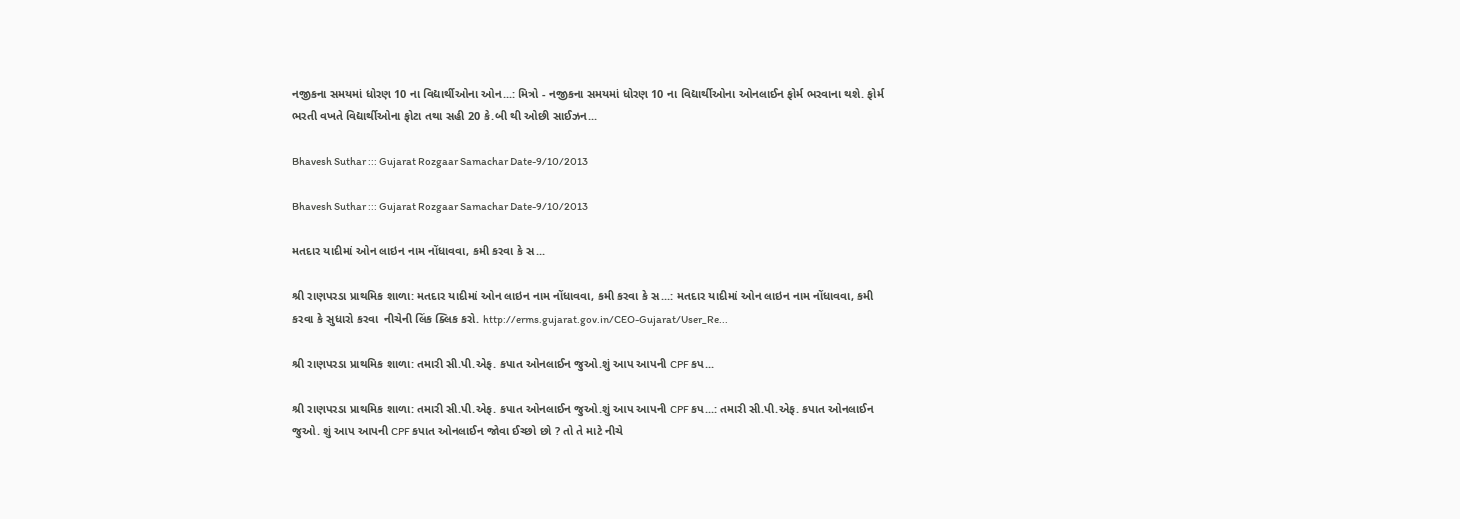નજીકના સમયમાં ધોરણ 10 ના વિદ્યાર્થીઓના ઓન...: મિત્રો - નજીકના સમયમાં ધોરણ 10 ના વિદ્યાર્થીઓના ઓનલાઈન ફોર્મ ભરવાના થશે. ફોર્મ ભરતી વખતે વિદ્યાર્થીઓના ફોટા તથા સહી 20 કે.બી થી ઓછી સાઈઝન...

Bhavesh Suthar ::: Gujarat Rozgaar Samachar Date-9/10/2013

Bhavesh Suthar ::: Gujarat Rozgaar Samachar Date-9/10/2013

મતદાર યાદીમાં ઓન લાઇન નામ નોંધાવવા, કમી કરવા કે સ...

શ્રી રાણપરડા પ્રાથમિક શાળા: મતદાર યાદીમાં ઓન લાઇન નામ નોંધાવવા, કમી કરવા કે સ...: મતદાર યાદીમાં ઓન લાઇન નામ નોંધાવવા, કમી કરવા કે સુધારો કરવા  નીચેની લિંક ક્લિક કરો. http://erms.gujarat.gov.in/CEO-Gujarat/User_Re...

શ્રી રાણપરડા પ્રાથમિક શાળા: તમારી સી.પી.એફ. કપાત ઓનલાઈન જુઓ.શું આપ આપની CPF કપ...

શ્રી રાણપરડા પ્રાથમિક શાળા: તમારી સી.પી.એફ. કપાત ઓનલાઈન જુઓ.શું આપ આપની CPF કપ...: તમારી સી.પી.એફ. કપાત ઓનલાઈન જુઓ. શું આપ આપની CPF કપાત ઓનલાઈન જોવા ઈચ્છો છો ? તો તે માટે નીચે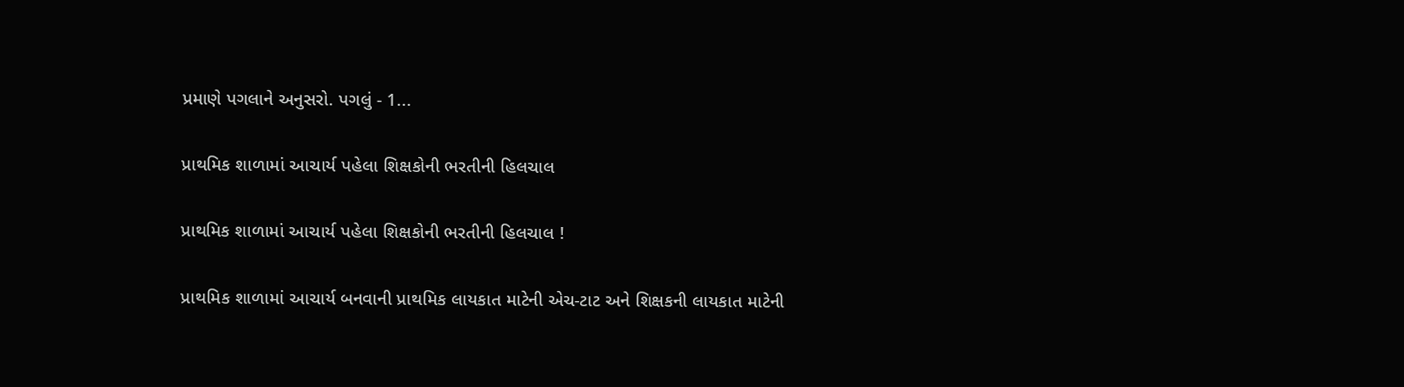પ્રમાણે પગલાને અનુસરો. પગલું - 1...

પ્રાથમિક શાળામાં આચાર્ય પહેલા શિક્ષકોની ભરતીની હિલચાલ

પ્રાથમિક શાળામાં આચાર્ય પહેલા શિક્ષકોની ભરતીની હિલચાલ !

પ્રાથમિક શાળામાં આચાર્ય બનવાની પ્રાથમિક લાયકાત માટેની એચ-ટાટ અને શિક્ષકની લાયકાત માટેની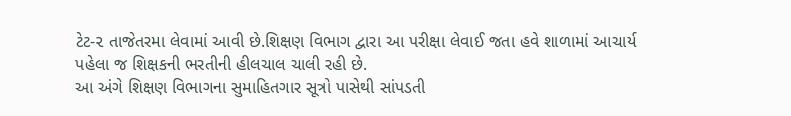ટેટ-૨ તાજેતરમા લેવામાં આવી છે.શિક્ષણ વિભાગ દ્વારા આ પરીક્ષા લેવાઈ જતા હવે શાળામાં આચાર્ય પહેલા જ શિક્ષકની ભરતીની હીલચાલ ચાલી રહી છે.
આ અંગે શિક્ષણ વિભાગના સુમાહિતગાર સૂત્રો પાસેથી સાંપડતી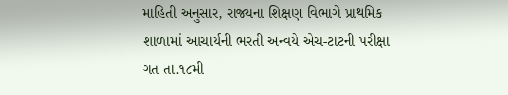માહિતી અનુસાર, રાજ્યના શિક્ષણ વિભાગે પ્રાથમિક શાળામાં આચાર્યની ભરતી અન્વયે એચ-ટાટની પરીક્ષા ગત તા.૧૮મી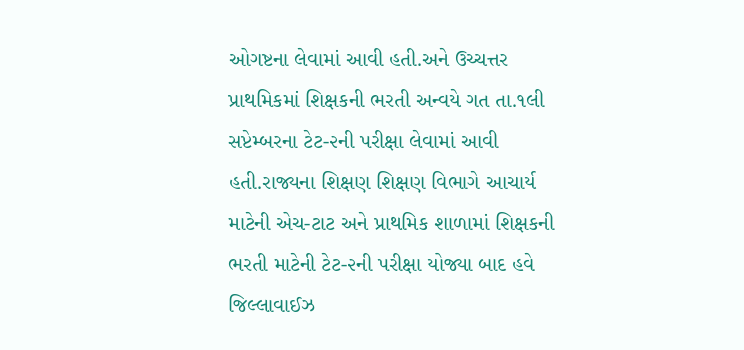ઓગષ્ટના લેવામાં આવી હતી.અને ઉચ્ચત્તર પ્રાથમિકમાં શિક્ષકની ભરતી અન્વયે ગત તા.૧લી સપ્ટેમ્બરના ટેટ-૨ની પરીક્ષા લેવામાં આવી હતી.રાજ્યના શિક્ષણ શિક્ષણ વિભાગે આચાર્ય માટેની એચ-ટાટ અને પ્રાથમિક શાળામાં શિક્ષકની ભરતી માટેની ટેટ-૨ની પરીક્ષા યોજ્યા બાદ હવે જિલ્લાવાઈઝ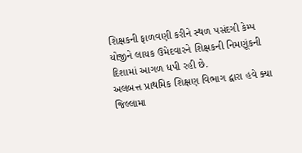શિક્ષકની ફાળવણી કરીને સ્થળ પસંદગી કેમ્પ યોજીને લાયક ઉમેદવારને શિક્ષકની નિમણૂંકની દિશામાં આગળ ધપી રહી છે.
અલબત્ત પ્રાથમિક શિક્ષણ વિભાગ દ્વારા હવે ક્યા જિલ્લામા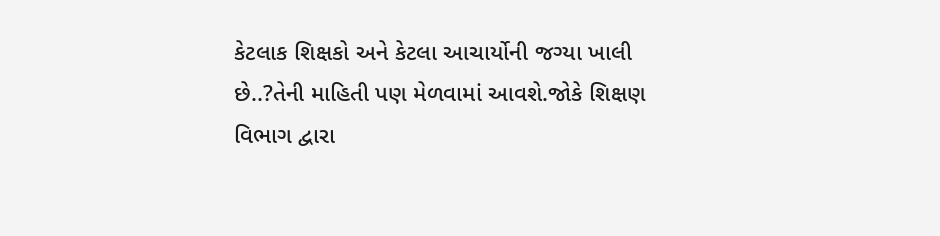કેટલાક શિક્ષકો અને કેટલા આચાર્યોની જગ્યા ખાલી છે..?તેની માહિતી પણ મેળવામાં આવશે.જોકે શિક્ષણ વિભાગ દ્વારા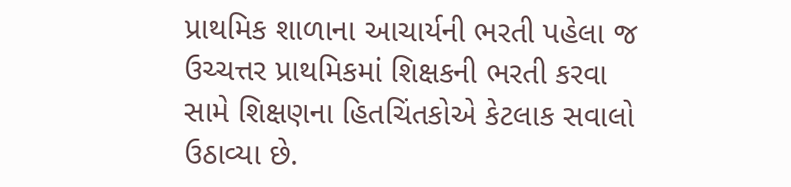પ્રાથમિક શાળાના આચાર્યની ભરતી પહેલા જ ઉચ્ચત્તર પ્રાથમિકમાં શિક્ષકની ભરતી કરવા સામે શિક્ષણના હિતચિંતકોએ કેટલાક સવાલો ઉઠાવ્યા છે.